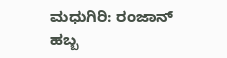ಮಧುಗಿರಿ: ರಂಜಾನ್ ಹಬ್ಬ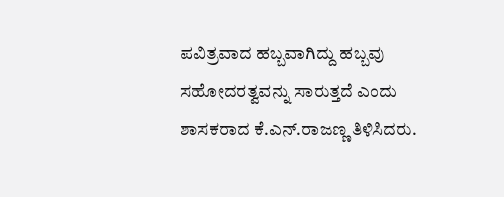ಪವಿತ್ರವಾದ ಹಬ್ಬವಾಗಿದ್ದು ಹಬ್ಬವು ಸಹೋದರತ್ವವನ್ನು ಸಾರುತ್ತದೆ ಎಂದು ಶಾಸಕರಾದ ಕೆ.ಎನ್.ರಾಜಣ್ಣ ತಿಳಿಸಿದರು.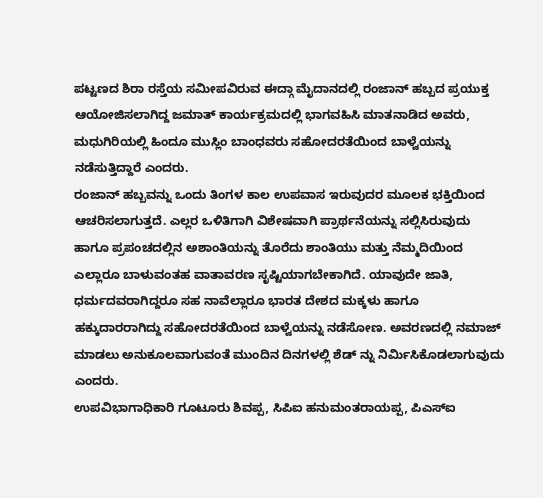ಪಟ್ಟಣದ ಶಿರಾ ರಸ್ತೆಯ ಸಮೀಪವಿರುವ ಈದ್ಗಾ ಮೈದಾನದಲ್ಲಿ ರಂಜಾನ್ ಹಬ್ಬದ ಪ್ರಯುಕ್ತ ಆಯೋಜಿಸಲಾಗಿದ್ದ ಜಮಾತ್ ಕಾರ್ಯಕ್ರಮದಲ್ಲಿ ಭಾಗವಹಿಸಿ ಮಾತನಾಡಿದ ಅವರು, ಮಧುಗಿರಿಯಲ್ಲಿ ಹಿಂದೂ ಮುಸ್ಲಿಂ ಬಾಂಧವರು ಸಹೋದರತೆಯಿಂದ ಬಾಳ್ವೆಯನ್ನು ನಡೆಸುತ್ತಿದ್ದಾರೆ ಎಂದರು.
ರಂಜಾನ್ ಹಬ್ಬವನ್ನು ಒಂದು ತಿಂಗಳ ಕಾಲ ಉಪವಾಸ ಇರುವುದರ ಮೂಲಕ ಭಕ್ತಿಯಿಂದ ಆಚರಿಸಲಾಗುತ್ತದೆ. ಎಲ್ಲರ ಒಳಿತಿಗಾಗಿ ವಿಶೇಷವಾಗಿ ಪ್ರಾರ್ಥನೆಯನ್ನು ಸಲ್ಲಿಸಿರುವುದು ಹಾಗೂ ಪ್ರಪಂಚದಲ್ಲಿನ ಅಶಾಂತಿಯನ್ನು ತೊರೆದು ಶಾಂತಿಯು ಮತ್ತು ನೆಮ್ಮದಿಯಿಂದ ಎಲ್ಲಾರೂ ಬಾಳುವಂತಹ ವಾತಾವರಣ ಸೃಷ್ಟಿಯಾಗಬೇಕಾಗಿದೆ. ಯಾವುದೇ ಜಾತಿ, ಧರ್ಮದವರಾಗಿದ್ದರೂ ಸಹ ನಾವೆಲ್ಲಾರೂ ಭಾರತ ದೇಶದ ಮಕ್ಕಳು ಹಾಗೂ ಹಕ್ಕುದಾರರಾಗಿದ್ದು ಸಹೋದರತೆಯಿಂದ ಬಾಳ್ವೆಯನ್ನು ನಡೆಸೋಣ. ಅವರಣದಲ್ಲಿ ನಮಾಜ್ ಮಾಡಲು ಅನುಕೂಲವಾಗುವಂತೆ ಮುಂದಿನ ದಿನಗಳಲ್ಲಿ ಶೆಡ್ ನ್ನು ನಿರ್ಮಿಸಿಕೊಡಲಾಗುವುದು ಎಂದರು.
ಉಪವಿಭಾಗಾಧಿಕಾರಿ ಗೂಟೂರು ಶಿವಪ್ಪ, ಸಿಪಿಐ ಹನುಮಂತರಾಯಪ್ಪ, ಪಿಎಸ್ಐ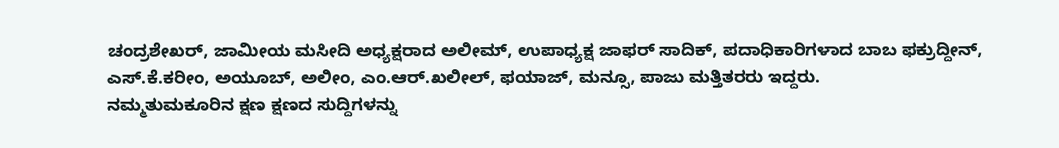ಚಂದ್ರಶೇಖರ್, ಜಾಮೀಯ ಮಸೀದಿ ಅಧ್ಯಕ್ಷರಾದ ಅಲೀಮ್, ಉಪಾಧ್ಯಕ್ಷ ಜಾಫರ್ ಸಾದಿಕ್, ಪದಾಧಿಕಾರಿಗಳಾದ ಬಾಬ ಫಕ್ರುದ್ದೀನ್, ಎಸ್.ಕೆ.ಕರೀಂ, ಅಯೂಬ್, ಅಲೀಂ, ಎಂ.ಆರ್.ಖಲೀಲ್, ಫಯಾಜ್, ಮನ್ಸೂ, ಪಾಜು ಮತ್ತಿತರರು ಇದ್ದರು.
ನಮ್ಮತುಮಕೂರಿನ ಕ್ಷಣ ಕ್ಷಣದ ಸುದ್ದಿಗಳನ್ನು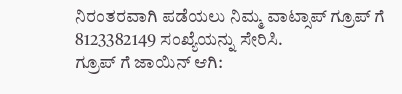ನಿರಂತರವಾಗಿ ಪಡೆಯಲು ನಿಮ್ಮ ವಾಟ್ಸಾಪ್ ಗ್ರೂಪ್ ಗೆ 8123382149 ಸಂಖ್ಯೆಯನ್ನು ಸೇರಿಸಿ.
ಗ್ರೂಪ್ ಗೆ ಜಾಯಿನ್ ಆಗಿ: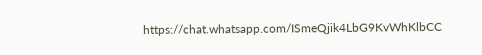https://chat.whatsapp.com/ISmeQjik4LbG9KvWhKlbCC